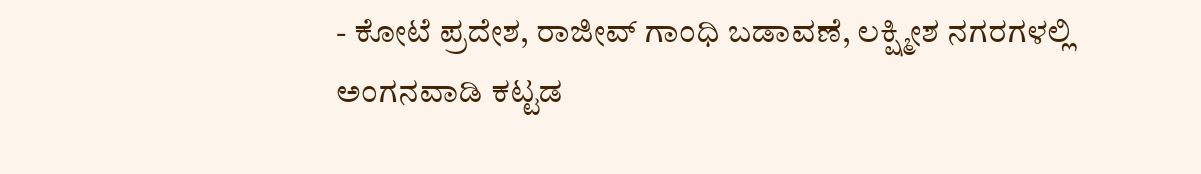- ಕೋಟೆ ಪ್ರದೇಶ, ರಾಜೀವ್ ಗಾಂಧಿ ಬಡಾವಣೆ, ಲಕ್ಷ್ಮೀಶ ನಗರಗಳಲ್ಲಿ ಅಂಗನವಾಡಿ ಕಟ್ಟಡ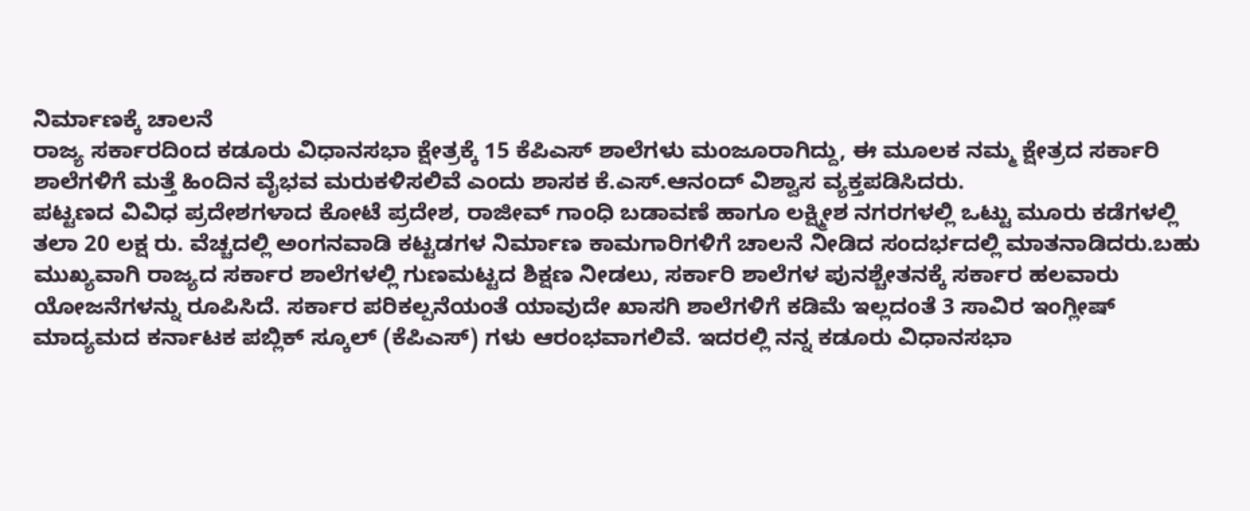ನಿರ್ಮಾಣಕ್ಕೆ ಚಾಲನೆ
ರಾಜ್ಯ ಸರ್ಕಾರದಿಂದ ಕಡೂರು ವಿಧಾನಸಭಾ ಕ್ಷೇತ್ರಕ್ಕೆ 15 ಕೆಪಿಎಸ್ ಶಾಲೆಗಳು ಮಂಜೂರಾಗಿದ್ದು, ಈ ಮೂಲಕ ನಮ್ಮ ಕ್ಷೇತ್ರದ ಸರ್ಕಾರಿ ಶಾಲೆಗಳಿಗೆ ಮತ್ತೆ ಹಿಂದಿನ ವೈಭವ ಮರುಕಳಿಸಲಿವೆ ಎಂದು ಶಾಸಕ ಕೆ.ಎಸ್.ಆನಂದ್ ವಿಶ್ವಾಸ ವ್ಯಕ್ತಪಡಿಸಿದರು.
ಪಟ್ಟಣದ ವಿವಿಧ ಪ್ರದೇಶಗಳಾದ ಕೋಟೆ ಪ್ರದೇಶ, ರಾಜೀವ್ ಗಾಂಧಿ ಬಡಾವಣೆ ಹಾಗೂ ಲಕ್ಷ್ಮೀಶ ನಗರಗಳಲ್ಲಿ ಒಟ್ಟು ಮೂರು ಕಡೆಗಳಲ್ಲಿ ತಲಾ 20 ಲಕ್ಷ ರು. ವೆಚ್ಚದಲ್ಲಿ ಅಂಗನವಾಡಿ ಕಟ್ಟಡಗಳ ನಿರ್ಮಾಣ ಕಾಮಗಾರಿಗಳಿಗೆ ಚಾಲನೆ ನೀಡಿದ ಸಂದರ್ಭದಲ್ಲಿ ಮಾತನಾಡಿದರು.ಬಹು ಮುಖ್ಯವಾಗಿ ರಾಜ್ಯದ ಸರ್ಕಾರ ಶಾಲೆಗಳಲ್ಲಿ ಗುಣಮಟ್ಟದ ಶಿಕ್ಷಣ ನೀಡಲು, ಸರ್ಕಾರಿ ಶಾಲೆಗಳ ಪುನಶ್ಚೇತನಕ್ಕೆ ಸರ್ಕಾರ ಹಲವಾರು ಯೋಜನೆಗಳನ್ನು ರೂಪಿಸಿದೆ. ಸರ್ಕಾರ ಪರಿಕಲ್ಪನೆಯಂತೆ ಯಾವುದೇ ಖಾಸಗಿ ಶಾಲೆಗಳಿಗೆ ಕಡಿಮೆ ಇಲ್ಲದಂತೆ 3 ಸಾವಿರ ಇಂಗ್ಲೀಷ್ ಮಾದ್ಯಮದ ಕರ್ನಾಟಕ ಪಬ್ಲಿಕ್ ಸ್ಕೂಲ್ (ಕೆಪಿಎಸ್) ಗಳು ಆರಂಭವಾಗಲಿವೆ. ಇದರಲ್ಲಿ ನನ್ನ ಕಡೂರು ವಿಧಾನಸಭಾ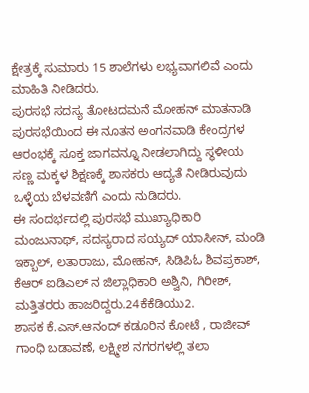ಕ್ಷೇತ್ರಕ್ಕೆ ಸುಮಾರು 15 ಶಾಲೆಗಳು ಲಭ್ಯವಾಗಲಿವೆ ಎಂದು ಮಾಹಿತಿ ನೀಡಿದರು.
ಪುರಸಭೆ ಸದಸ್ಯ ತೋಟದಮನೆ ಮೋಹನ್ ಮಾತನಾಡಿ ಪುರಸಭೆಯಿಂದ ಈ ನೂತನ ಅಂಗನವಾಡಿ ಕೇಂದ್ರಗಳ ಆರಂಭಕ್ಕೆ ಸೂಕ್ತ ಜಾಗವನ್ನೂ ನೀಡಲಾಗಿದ್ದು ಸ್ಥಳೀಯ ಸಣ್ಣ ಮಕ್ಕಳ ಶಿಕ್ಷಣಕ್ಕೆ ಶಾಸಕರು ಆದ್ಯತೆ ನೀಡಿರುವುದು ಒಳ್ಳೆಯ ಬೆಳವಣಿಗೆ ಎಂದು ನುಡಿದರು.
ಈ ಸಂದರ್ಭದಲ್ಲಿ ಪುರಸಭೆ ಮುಖ್ಯಾಧಿಕಾರಿ ಮಂಜುನಾಥ್, ಸದಸ್ಯರಾದ ಸಯ್ಯದ್ ಯಾಸೀನ್, ಮಂಡಿ ಇಕ್ಬಾಲ್, ಲತಾರಾಜು, ಮೋಹನ್, ಸಿಡಿಪಿಓ ಶಿವಪ್ರಕಾಶ್, ಕೆಆರ್ ಐಡಿಎಲ್ ನ ಜಿಲ್ಲಾಧಿಕಾರಿ ಅಶ್ವಿನಿ, ಗಿರೀಶ್, ಮತ್ತಿತರರು ಹಾಜರಿದ್ದರು.24ಕೆಕೆಡಿಯು2.
ಶಾಸಕ ಕೆ.ಎಸ್.ಆನಂದ್ ಕಡೂರಿನ ಕೋಟೆ , ರಾಜೀವ್ ಗಾಂಧಿ ಬಡಾವಣೆ, ಲಕ್ಷ್ಮೀಶ ನಗರಗಳಲ್ಲಿ ತಲಾ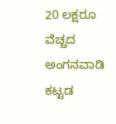20 ಲಕ್ಷರೂ ವೆಚ್ಚದ ಅಂಗನವಾಡಿ ಕಟ್ಟಡ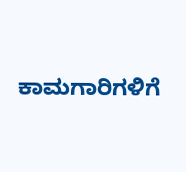ಕಾಮಗಾರಿಗಳಿಗೆ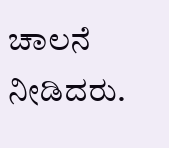ಚಾಲನೆ ನೀಡಿದರು.